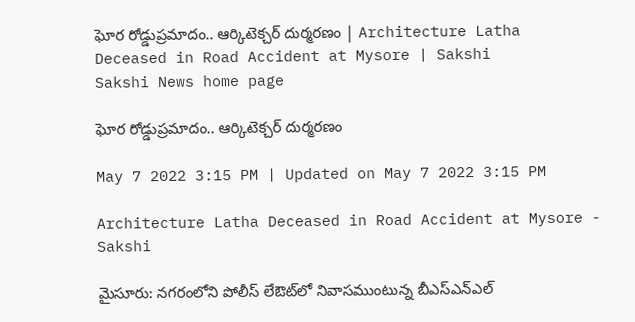ఘోర రోడ్డుప్రమాదం.. ఆర్కిటెక్చర్‌ దుర్మరణం | Architecture Latha Deceased in Road Accident at Mysore | Sakshi
Sakshi News home page

ఘోర రోడ్డుప్రమాదం.. ఆర్కిటెక్చర్‌ దుర్మరణం

May 7 2022 3:15 PM | Updated on May 7 2022 3:15 PM

Architecture Latha Deceased in Road Accident at Mysore - Sakshi

మైసూరు: నగరంలోని పోలీస్‌ లేఔట్‌లో నివాసముంటున్న బీఎస్‌ఎన్‌ఎల్‌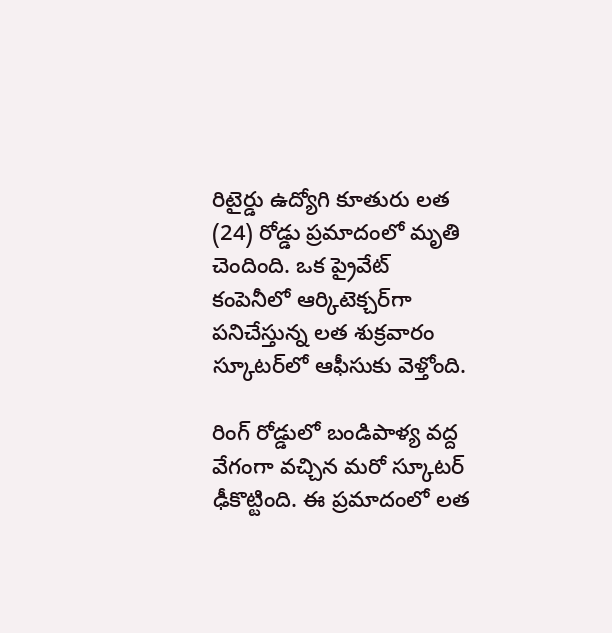రిటైర్డు ఉద్యోగి కూతురు లత (24) రోడ్డు ప్రమాదంలో మృతి చెందింది. ఒక ప్రైవేట్‌ కంపెనీలో ఆర్కిటెక్చర్‌గా పనిచేస్తున్న లత శుక్రవారం స్కూటర్‌లో ఆఫీసుకు వెళ్తోంది.

రింగ్‌ రోడ్డులో బండిపాళ్య వద్ద వేగంగా వచ్చిన మరో స్కూటర్‌ ఢీకొట్టింది. ఈ ప్రమాదంలో లత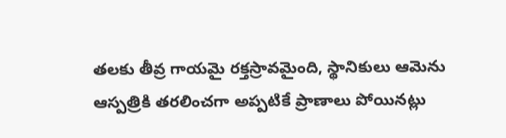తలకు తీవ్ర గాయమై రక్తస్రావమైంది, స్థానికులు ఆమెను ఆస్పత్రికి తరలించగా అప్పటికే ప్రాణాలు పోయినట్లు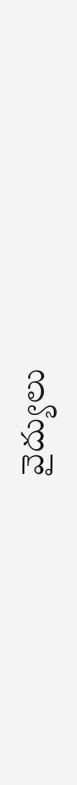వైద్యులు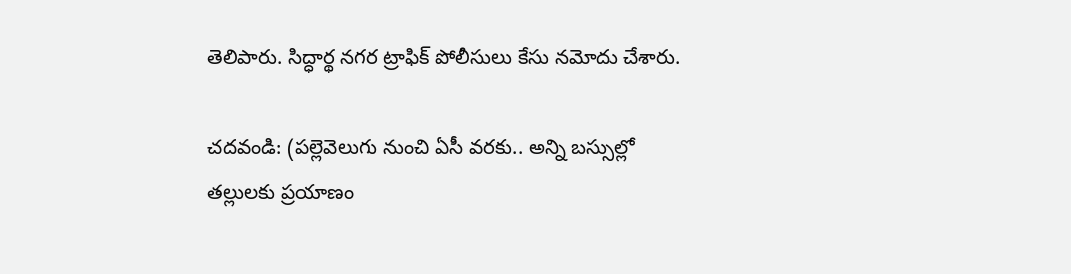తెలిపారు. సిద్ధార్థ నగర ట్రాఫిక్‌ పోలీసులు కేసు నమోదు చేశారు.

చదవండి: (పల్లెవెలుగు నుంచి ఏసీ వరకు.. అన్ని బస్సుల్లో తల్లులకు ప్రయాణం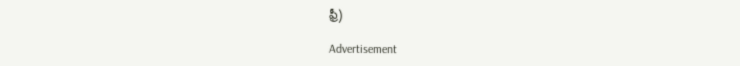ఫ్రీ)

Advertisement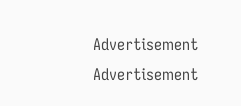Advertisement
Advertisement